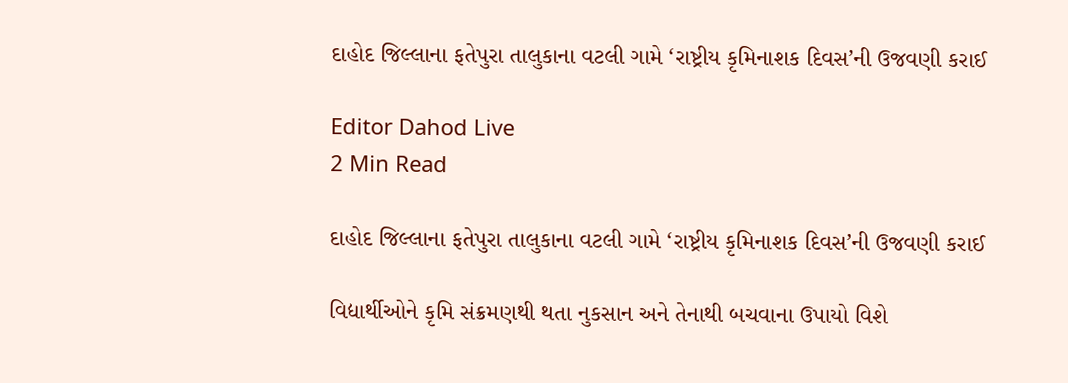દાહોદ જિલ્લાના ફતેપુરા તાલુકાના વટલી ગામે ‘રાષ્ટ્રીય કૃમિનાશક દિવસ’ની ઉજવણી કરાઈ

Editor Dahod Live
2 Min Read

દાહોદ જિલ્લાના ફતેપુરા તાલુકાના વટલી ગામે ‘રાષ્ટ્રીય કૃમિનાશક દિવસ’ની ઉજવણી કરાઈ

વિદ્યાર્થીઓને કૃમિ સંક્રમણથી થતા નુકસાન અને તેનાથી બચવાના ઉપાયો વિશે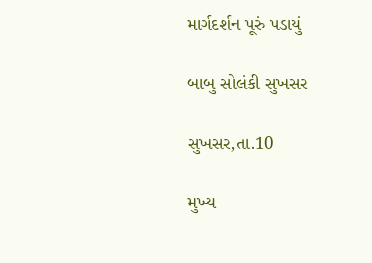માર્ગદર્શન પૂરું પડાયું

બાબુ સોલંકી સુખસર

સુખસર,તા.10

મુખ્ય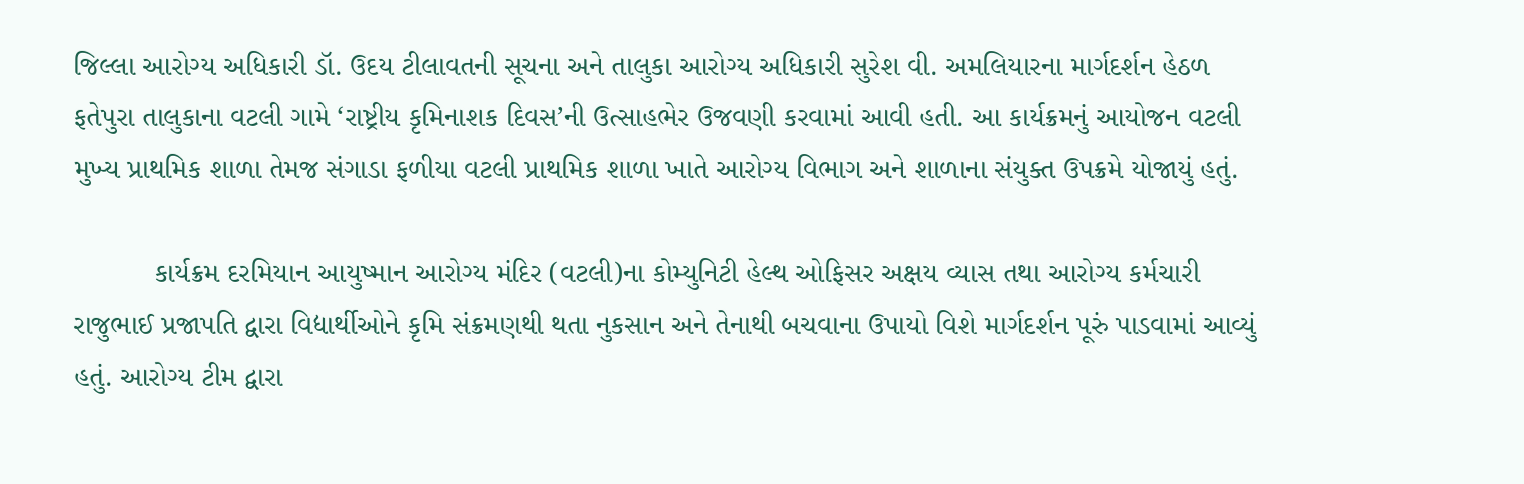જિલ્લા આરોગ્ય અધિકારી ડૉ. ઉદય ટીલાવતની સૂચના અને તાલુકા આરોગ્ય અધિકારી સુરેશ વી. અમલિયારના માર્ગદર્શન હેઠળ ફતેપુરા તાલુકાના વટલી ગામે ‘રાષ્ટ્રીય કૃમિનાશક દિવસ’ની ઉત્સાહભેર ઉજવણી કરવામાં આવી હતી. આ કાર્યક્રમનું આયોજન વટલી મુખ્ય પ્રાથમિક શાળા તેમજ સંગાડા ફળીયા વટલી પ્રાથમિક શાળા ખાતે આરોગ્ય વિભાગ અને શાળાના સંયુક્ત ઉપક્રમે યોજાયું હતું.

          કાર્યક્રમ દરમિયાન આયુષ્માન આરોગ્ય મંદિર (વટલી)ના કોમ્યુનિટી હેલ્થ ઓફિસર અક્ષય વ્યાસ તથા આરોગ્ય કર્મચારી રાજુભાઈ પ્રજાપતિ દ્વારા વિદ્યાર્થીઓને કૃમિ સંક્રમણથી થતા નુકસાન અને તેનાથી બચવાના ઉપાયો વિશે માર્ગદર્શન પૂરું પાડવામાં આવ્યું હતું. આરોગ્ય ટીમ દ્વારા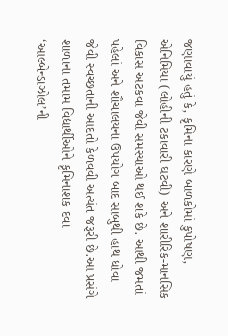જણાવાયું હતું કે, કૃમિના કારણે બાળકોમાં કુપોષણ, એનિમિયા (લોહીની ટકાવારી ઘટવી) અને શારીરિક-માનસિક વિકાસ અટકવા જેવી સમસ્યાઓ થઈ શકે છે. આથી જમતાં પહેલાં અને શૌચાલયના ઉપયોગ બાદ સાબુથી હાથ ધોવા જેવી સ્વચ્છતાની આદતો કેળવવી અત્યંત જરૂરી છે.આ પ્રસંગે શાળાના તમામ વિદ્યાર્થીઓને કૃમિનાશક દવા ‘આલ્બેન્ડાઝોલ’ની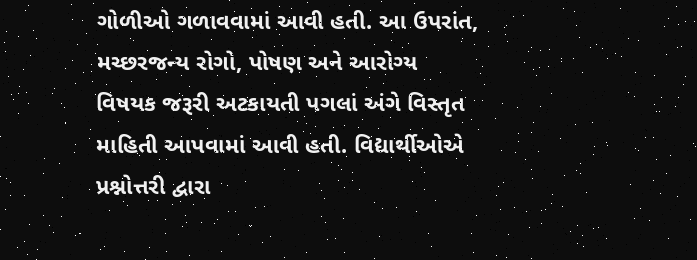ગોળીઓ ગળાવવામાં આવી હતી. આ ઉપરાંત, મચ્છરજન્ય રોગો, પોષણ અને આરોગ્ય વિષયક જરૂરી અટકાયતી પગલાં અંગે વિસ્તૃત માહિતી આપવામાં આવી હતી. વિદ્યાર્થીઓએ પ્રશ્નોત્તરી દ્વારા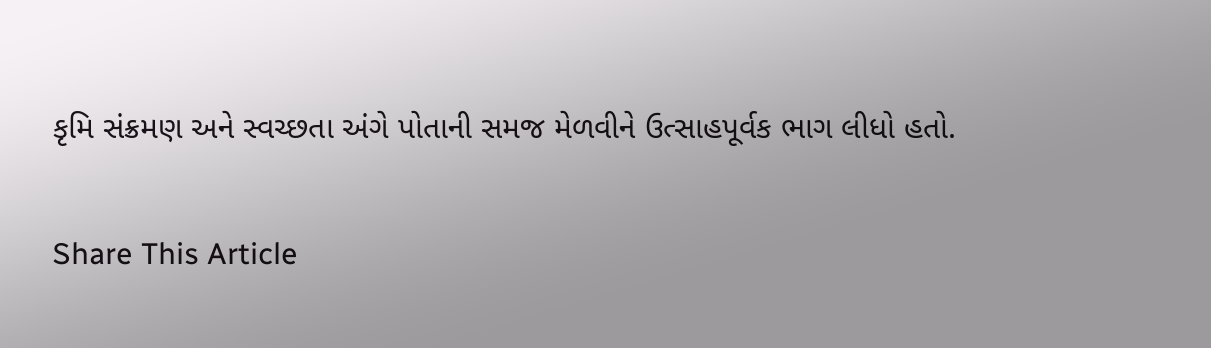કૃમિ સંક્રમણ અને સ્વચ્છતા અંગે પોતાની સમજ મેળવીને ઉત્સાહપૂર્વક ભાગ લીધો હતો.

Share This Article